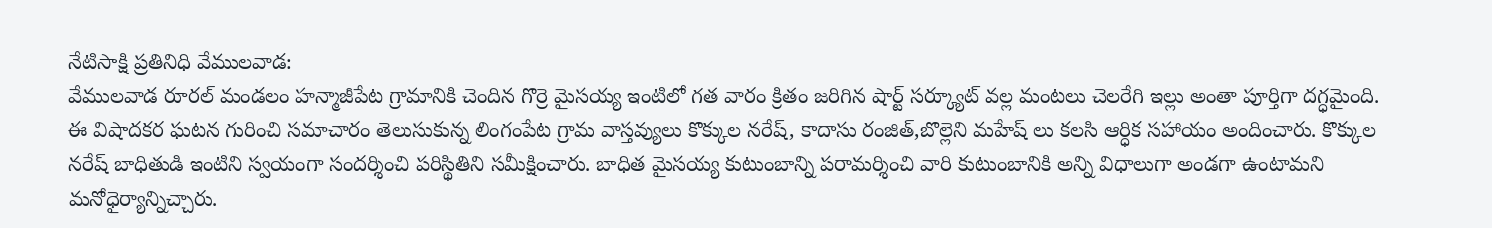నేటిసాక్షి ప్రతినిధి వేములవాడ:
వేములవాడ రూరల్ మండలం హన్మాజీపేట గ్రామానికి చెందిన గొర్రె మైసయ్య ఇంటిలో గత వారం క్రితం జరిగిన షార్ట్ సర్క్యూట్ వల్ల మంటలు చెలరేగి ఇల్లు అంతా పూర్తిగా దగ్ధమైంది.
ఈ విషాదకర ఘటన గురించి సమాచారం తెలుసుకున్న లింగంపేట గ్రామ వాస్తవ్యులు కొక్కుల నరేష్, కాదాసు రంజిత్,బొల్లెని మహేష్ లు కలసి ఆర్ధిక సహాయం అందించారు. కొక్కుల నరేష్ బాధితుడి ఇంటిని స్వయంగా సందర్శించి పరిస్థితిని సమీక్షించారు. బాధిత మైసయ్య కుటుంబాన్ని పరామర్శించి వారి కుటుంబానికి అన్ని విధాలుగా అండగా ఉంటామని మనోధైర్యాన్నిచ్చారు.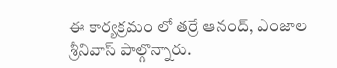ఈ కార్యక్రమం లో తర్రే ఆనంద్, ఎంజాల శ్రీనివాస్ పాల్గొన్నారు.